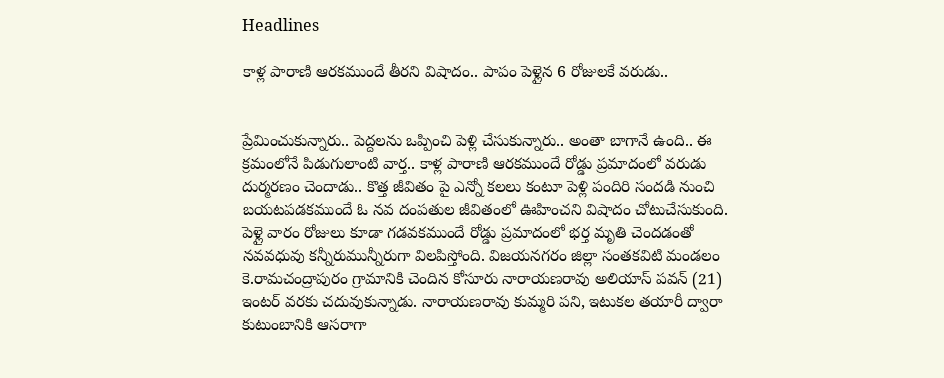Headlines

కాళ్ల పారాణి ఆరకముందే తీరని విషాదం.. పాపం పెళ్లైన 6 రోజులకే వరుడు..


ప్రేమించుకున్నారు.. పెద్దలను ఒప్పించి పెళ్లి చేసుకున్నారు.. అంతా బాగానే ఉంది.. ఈ క్రమంలోనే పిడుగులాంటి వార్త.. కాళ్ల పారాణి ఆరకముందే రోడ్డు ప్రమాదంలో వరుడు దుర్మరణం చెందాడు.. కొత్త జీవితం పై ఎన్నో కలలు కంటూ పెళ్లి పందిరి సందడి నుంచి బయటపడకముందే ఓ నవ దంపతుల జీవితంలో ఊహించని విషాదం చోటుచేసుకుంది. పెళ్లై వారం రోజులు కూడా గడవకముందే రోడ్డు ప్రమాదంలో భర్త మృతి చెందడంతో నవవధువు కన్నీరుమున్నీరుగా విలపిస్తోంది. విజయనగరం జిల్లా సంతకవిటి మండలం కె.రామచంద్రాపురం గ్రామానికి చెందిన కోసూరు నారాయణరావు అలియాస్ పవన్ (21) ఇంటర్ వరకు చదువుకున్నాడు. నారాయణరావు కుమ్మరి పని, ఇటుకల తయారీ ద్వారా కుటుంబానికి ఆసరాగా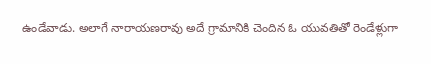ఉండేవాడు. అలాగే నారాయణరావు అదే గ్రామానికి చెందిన ఓ యువతితో రెండేళ్లుగా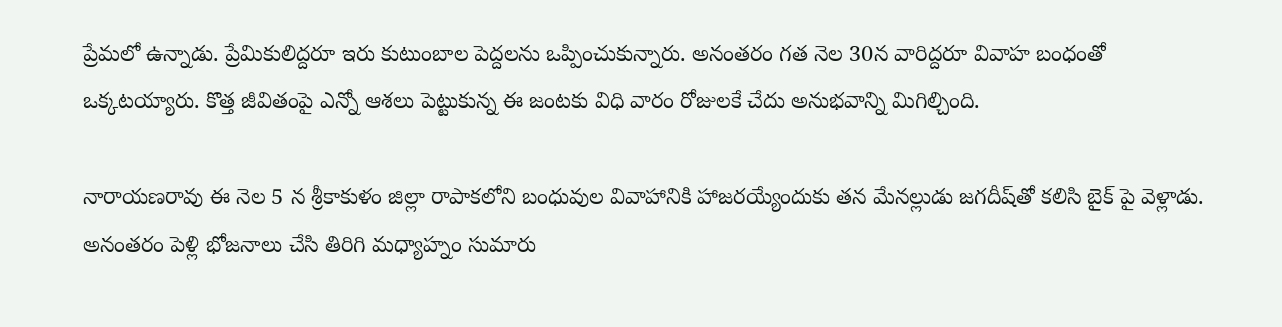ప్రేమలో ఉన్నాడు. ప్రేమికులిద్దరూ ఇరు కుటుంబాల పెద్దలను ఒప్పించుకున్నారు. అనంతరం గత నెల 30న వారిద్దరూ వివాహ బంధంతో ఒక్కటయ్యారు. కొత్త జీవితంపై ఎన్నో ఆశలు పెట్టుకున్న ఈ జంటకు విధి వారం రోజులకే చేదు అనుభవాన్ని మిగిల్చింది.

నారాయణరావు ఈ నెల 5 న శ్రీకాకుళం జిల్లా రాపాకలోని బంధువుల వివాహానికి హాజరయ్యేందుకు తన మేనల్లుడు జగదీష్‌తో కలిసి బైక్ పై వెళ్లాడు. అనంతరం పెళ్లి భోజనాలు చేసి తిరిగి మధ్యాహ్నం సుమారు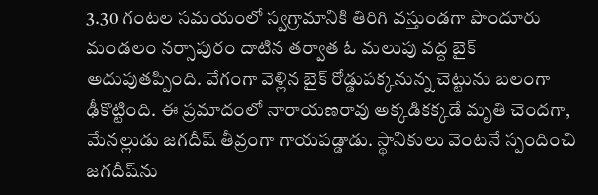3.30 గంటల సమయంలో స్వగ్రామానికి తిరిగి వస్తుండగా పొందూరు మండలం నర్సాపురం దాటిన తర్వాత ఓ మలుపు వద్ద బైక్ అదుపుతప్పింది. వేగంగా వెళ్లిన బైక్ రోడ్డుపక్కనున్న చెట్టును బలంగా ఢీకొట్టింది. ఈ ప్రమాదంలో నారాయణరావు అక్కడికక్కడే మృతి చెందగా, మేనల్లుడు జగదీష్ తీవ్రంగా గాయపడ్డాడు. స్థానికులు వెంటనే స్పందించి జగదీష్‌ను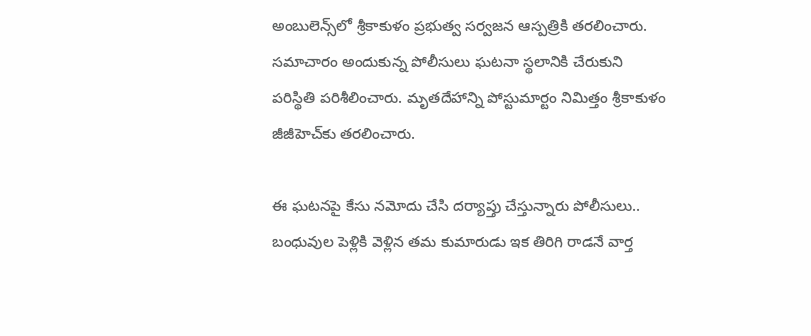అంబులెన్స్‌లో శ్రీకాకుళం ప్రభుత్వ సర్వజన ఆస్పత్రికి తరలించారు. సమాచారం అందుకున్న పోలీసులు ఘటనా స్థలానికి చేరుకుని పరిస్థితి పరిశీలించారు. మృతదేహాన్ని పోస్టుమార్టం నిమిత్తం శ్రీకాకుళం జీజీహెచ్‌కు తరలించారు.

ఈ ఘటనపై కేసు నమోదు చేసి దర్యాప్తు చేస్తున్నారు పోలీసులు.. బంధువుల పెళ్లికి వెళ్లిన తమ కుమారుడు ఇక తిరిగి రాడనే వార్త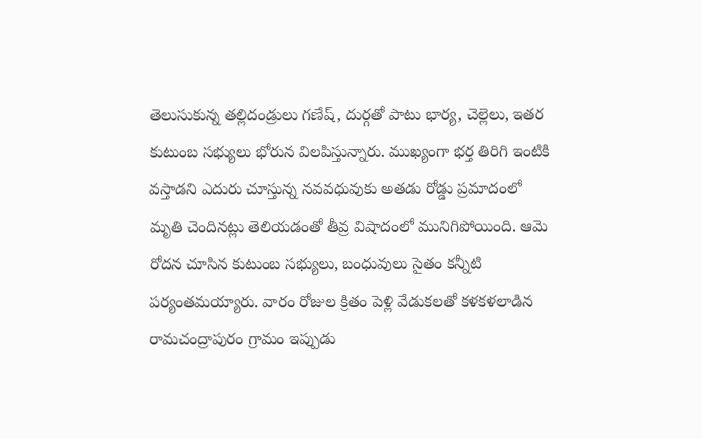తెలుసుకున్న తల్లిదండ్రులు గణేష్, దుర్గతో పాటు భార్య, చెల్లెలు, ఇతర కుటుంబ సభ్యులు భోరున విలపిస్తున్నారు. ముఖ్యంగా భర్త తిరిగి ఇంటికి వస్తాడని ఎదురు చూస్తున్న నవవధువుకు అతడు రోడ్డు ప్రమాదంలో మృతి చెందినట్లు తెలియడంతో తీవ్ర విషాదంలో మునిగిపోయింది. ఆమె రోదన చూసిన కుటుంబ సభ్యులు, బంధువులు సైతం కన్నీటి పర్యంతమయ్యారు. వారం రోజుల క్రితం పెళ్లి వేడుకలతో కళకళలాడిన రామచంద్రాపురం గ్రామం ఇప్పుడు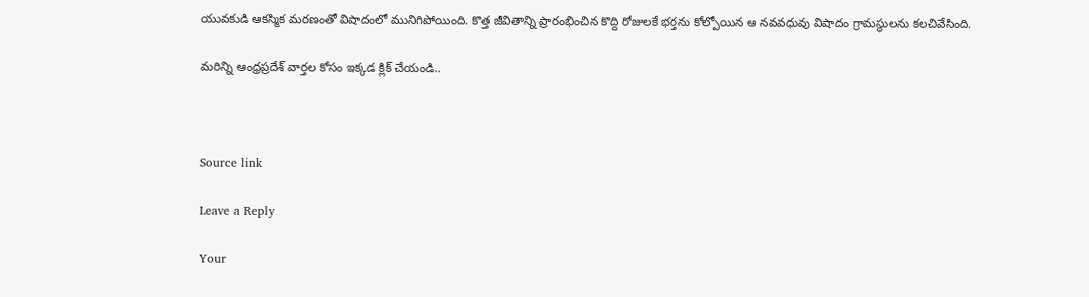యువకుడి ఆకస్మిక మరణంతో విషాదంలో మునిగిపోయింది. కొత్త జీవితాన్ని ప్రారంభించిన కొద్ది రోజులకే భర్తను కోల్పోయిన ఆ నవవధువు విషాదం గ్రామస్థులను కలచివేసింది.

మరిన్ని ఆంధ్రప్రదేశ్ వార్తల కోసం ఇక్కడ క్లిక్ చేయండి..



Source link

Leave a Reply

Your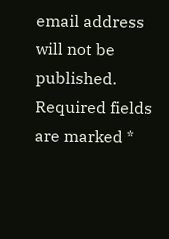email address will not be published. Required fields are marked *